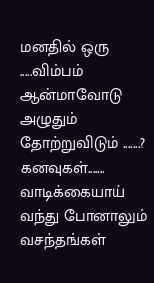மனதில் ஒரு .....விம்பம்
ஆன்மாவோடு அழுதும் தோற்றுவிடும் .......?
கனவுகள்.......
வாடிக்கையாய்
வந்து போனாலும்
வசந்தங்கள்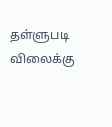தள்ளுபடி விலைக்கு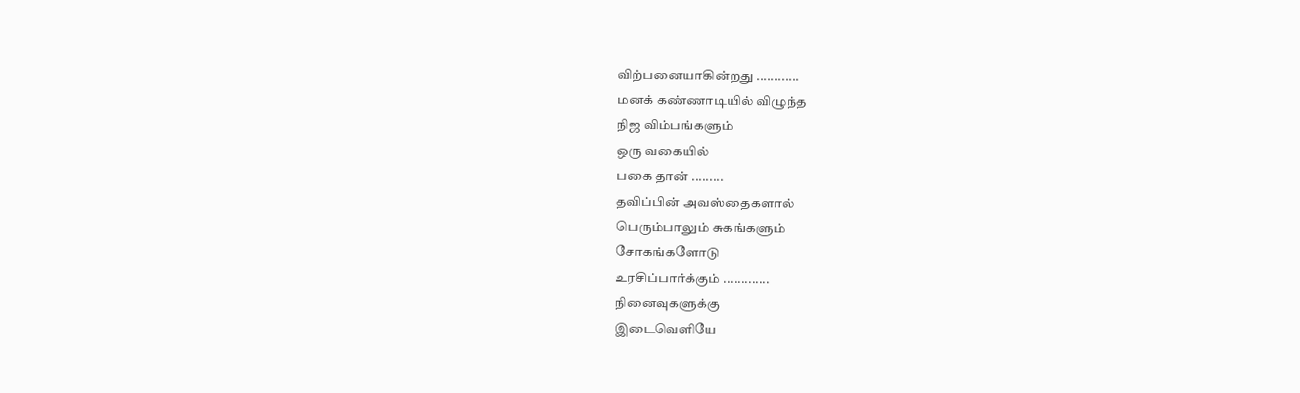விற்பனையாகின்றது ............
மனக் கண்ணாடியில் விழுந்த
நிஜ விம்பங்களும்
ஒரு வகையில்
பகை தான் .........
தவிப்பின் அவஸ்தைகளால்
பெரும்பாலும் சுகங்களும்
சோகங்களோடு
உரசிப்பார்க்கும் .............
நினைவுகளுக்கு
இடைவெளியே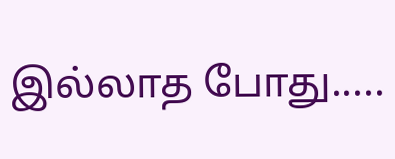இல்லாத போது.....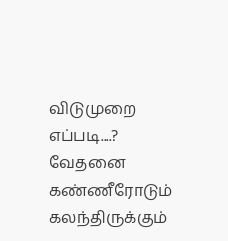விடுமுறை எப்படி....?
வேதனை கண்ணீரோடும்
கலந்திருக்கும்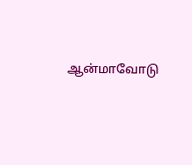ஆன்மாவோடு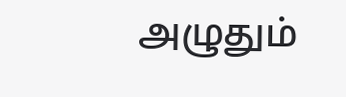அழுதும்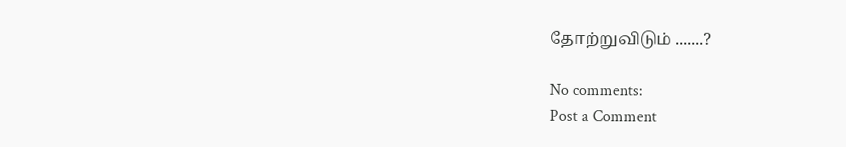தோற்றுவிடும் .......?

No comments:
Post a Comment